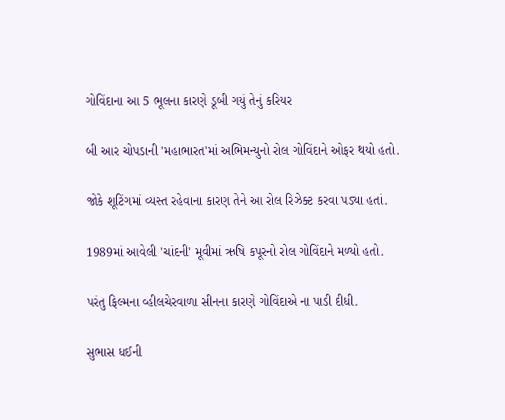ગોવિંદાના આ 5 ભૂલના કારણે ડૂબી ગયું તેનું કરિયર

બી આર ચોપડાની 'મહાભારત'માં અભિમન્યુનો રોલ ગોવિંદાને ઓફર થયો હતો.

જોકે શૂટિંગમાં વ્યસ્ત રહેવાના કારણ તેને આ રોલ રિઝેક્ટ કરવા પડ્યા હતાં.

1989માં આવેલી 'ચાંદની' મૂવીમાં ઋષિ કપૂરનો રોલ ગોવિંદાને મળ્યો હતો.

પરંતુ ફિલ્મના વ્હીલચેરવાળા સીનના કારણે ગોવિંદાએ ના પાડી દીધી.

સુભાસ ધઈની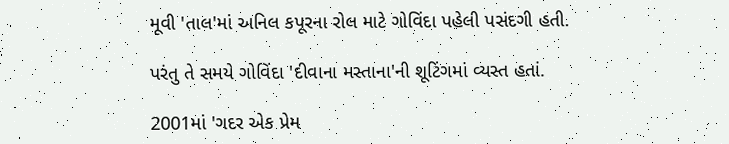મૂવી 'તાલ'માં અનિલ કપૂરના રોલ માટે ગોવિંદા પહેલી પસંદગી હતી.

પરંતુ તે સમયે ગોવિંદા 'દીવાના મસ્તાના'ની શૂટિંગમાં વ્યસ્ત હતાં.

2001માં 'ગદર એક પ્રેમ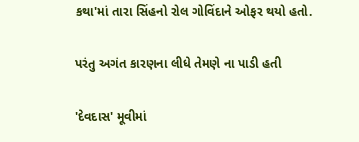કથા'માં તારા સિંહનો રોલ ગોવિંદાને ઓફર થયો હતો.

પરંતુ અગંત કારણના લીધે તેમણે ના પાડી હતી

'દેવદાસ' મૂવીમાં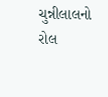ચુન્નીલાલનો રોલ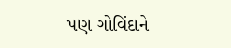પણ ગોવિંદાને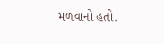મળવાનો હતો.